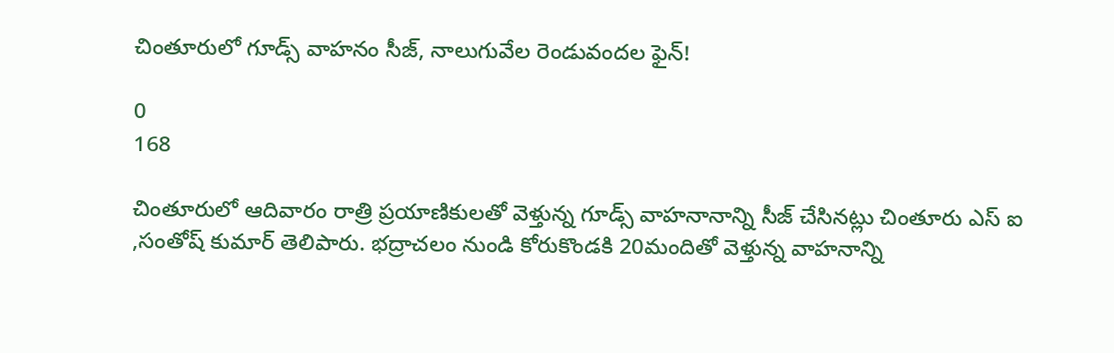చింతూరులో గూడ్స్ వాహనం సీజ్, నాలుగువేల రెండువందల ఫైన్!

0
168

చింతూరులో ఆదివారం రాత్రి ప్రయాణికులతో వెళ్తున్న గూడ్స్ వాహనానాన్ని సీజ్ చేసినట్లు చింతూరు ఎస్ ఐ ,సంతోష్ కుమార్ తెలిపారు. భద్రాచలం నుండి కోరుకొండకి 20మందితో వెళ్తున్న వాహనాన్ని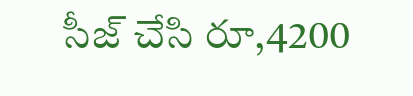సీజ్ చేసి రూ,4200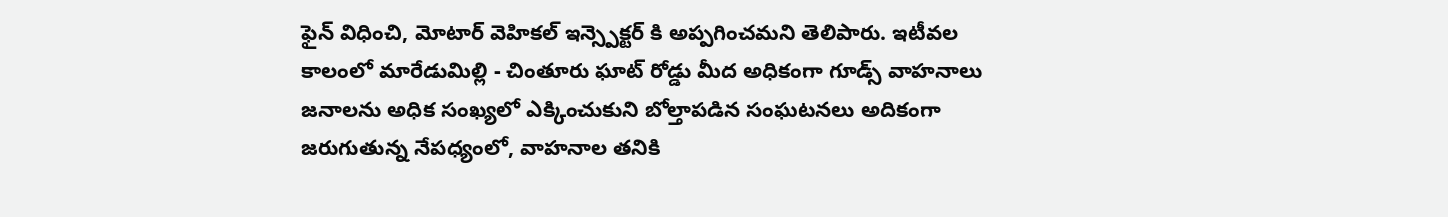ఫైన్ విధించి, మోటార్ వెహికల్ ఇన్స్పెక్టర్ కి అప్పగించమని తెలిపారు. ఇటీవల కాలంలో మారేడుమిల్లి - చింతూరు ఘాట్ రోడ్డు మీద అధికంగా గూడ్స్ వాహనాలు జనాలను అధిక సంఖ్యలో ఎక్కించుకుని బోల్తాపడిన సంఘటనలు అదికంగా జరుగుతున్న నేపధ్యంలో, వాహనాల తనికి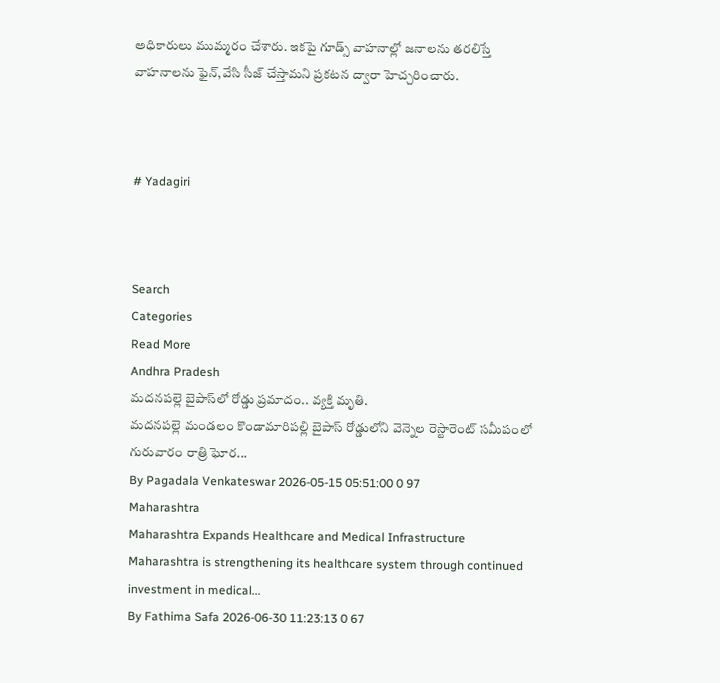అధికారులు ముమ్మరం చేశారు. ఇకపై గూడ్స్ వాహనాల్లో జనాలను తరలిస్తే వాహనాలను ఫైన్,వేసి సీజ్ చేస్తామని ప్రకటన ద్వారా హెచ్చరించారు.



# Yadagiri



Search
Categories
Read More
Andhra Pradesh
మదనపల్లె బైపాస్‌లో రోడ్డు ప్రమాదం.. వ్యక్తి మృతి.
మదనపల్లె మండలం కొండామారిపల్లి బైపాస్ రోడ్డులోని వెన్నెల రెస్టారెంట్ సమీపంలో గురువారం రాత్రి ఘోర...
By Pagadala Venkateswar 2026-05-15 05:51:00 0 97
Maharashtra
Maharashtra Expands Healthcare and Medical Infrastructure
Maharashtra is strengthening its healthcare system through continued investment in medical...
By Fathima Safa 2026-06-30 11:23:13 0 67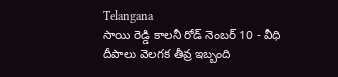Telangana
సాయి రెడ్డి కాలనీ రోడ్ నెంబర్ 10 - వీధి దీపాలు వెలగక తీవ్ర ఇబ్బంది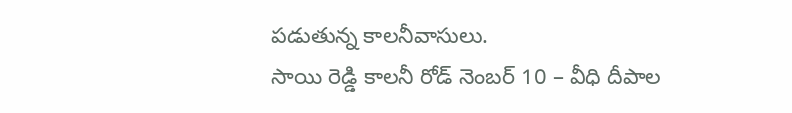పడుతున్న కాలనీవాసులు.
సాయి రెడ్డి కాలనీ రోడ్ నెంబర్ 10 – వీధి దీపాల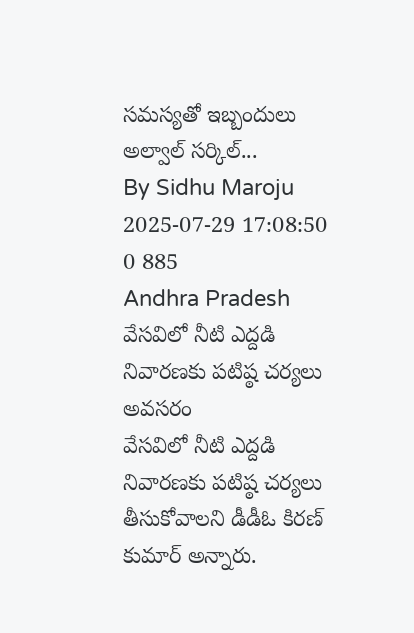సమస్యతో ఇబ్బందులు   అల్వాల్ సర్కిల్...
By Sidhu Maroju 2025-07-29 17:08:50 0 885
Andhra Pradesh
వేసవిలో నీటి ఎద్దడి నివారణకు పటిష్ఠ చర్యలు అవసరం
వేసవిలో నీటి ఎద్దడి నివారణకు పటిష్ఠ చర్యలు తీసుకోవాలని డీడీఓ కిరణ్ కుమార్ అన్నారు.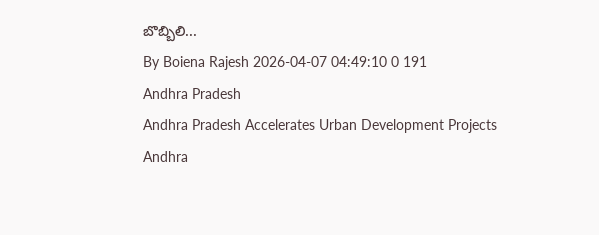బొబ్బిలి...
By Boiena Rajesh 2026-04-07 04:49:10 0 191
Andhra Pradesh
Andhra Pradesh Accelerates Urban Development Projects
Andhra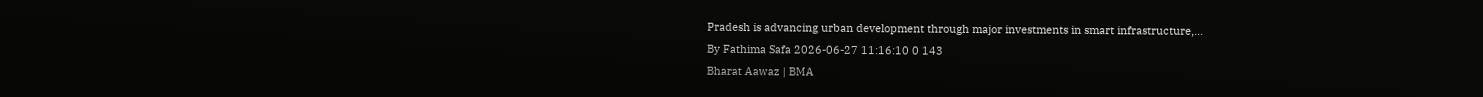Pradesh is advancing urban development through major investments in smart infrastructure,...
By Fathima Safa 2026-06-27 11:16:10 0 143
Bharat Aawaz | BMA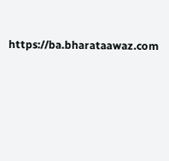https://ba.bharataawaz.com